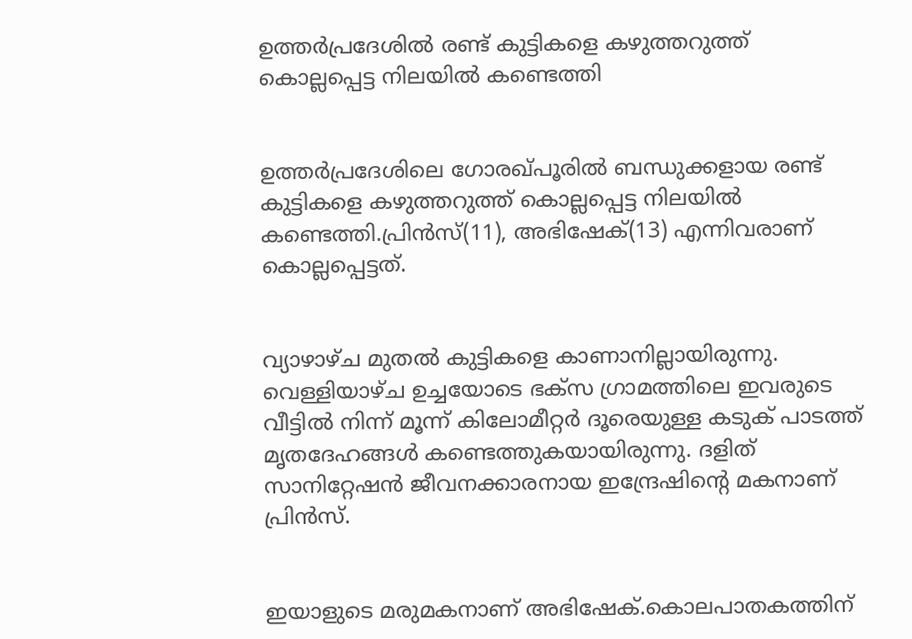ഉത്തർപ്രദേശിൽ രണ്ട് കുട്ടികളെ കഴുത്തറുത്ത് കൊല്ലപ്പെട്ട നിലയില്‍ കണ്ടെത്തി


ഉത്തർപ്രദേശിലെ ഗോരഖ്പൂരില്‍ ബന്ധുക്കളായ രണ്ട് കുട്ടികളെ കഴുത്തറുത്ത് കൊല്ലപ്പെട്ട നിലയില്‍ കണ്ടെത്തി.പ്രിൻസ്(11), അഭിഷേക്(13) എന്നിവരാണ് കൊല്ലപ്പെട്ടത്.


വ്യാഴാഴ്ച മുതല്‍ കുട്ടികളെ കാണാനില്ലായിരുന്നു. വെള്ളിയാഴ്ച ഉച്ചയോടെ ഭക്‌സ ഗ്രാമത്തിലെ ഇവരുടെ വീട്ടില്‍ നിന്ന് മൂന്ന് കിലോമീറ്റർ ദൂരെയുള്ള കടുക് പാടത്ത് മൃതദേഹങ്ങള്‍ കണ്ടെത്തുകയായിരുന്നു. ദളിത് സാനിറ്റേഷൻ ജീവനക്കാരനായ ഇന്ദ്രേഷിൻ്റെ മകനാണ് പ്രിൻസ്.


ഇയാളുടെ മരുമകനാണ് അഭിഷേക്.കൊലപാതകത്തിന്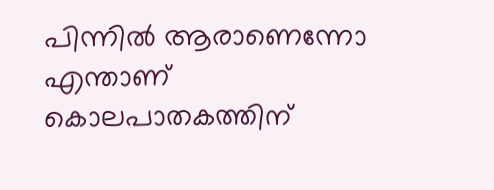പിന്നില്‍ ആരാണെന്നോ എന്താണ് കൊലപാതകത്തിന്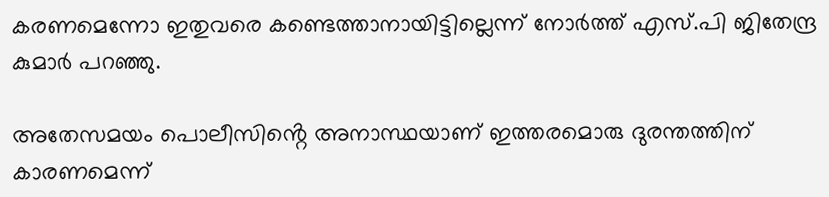കരണമെന്നോ ഇതുവരെ കണ്ടെത്താനായിട്ടില്ലെന്ന് നോർത്ത് എസ്.പി ജിതേന്ദ്ര കുമാർ പറഞ്ഞു.

അതേസമയം പൊലീസിൻ്റെ അനാസ്ഥയാണ് ഇത്തരമൊരു ദുരന്തത്തിന് കാരണമെന്ന്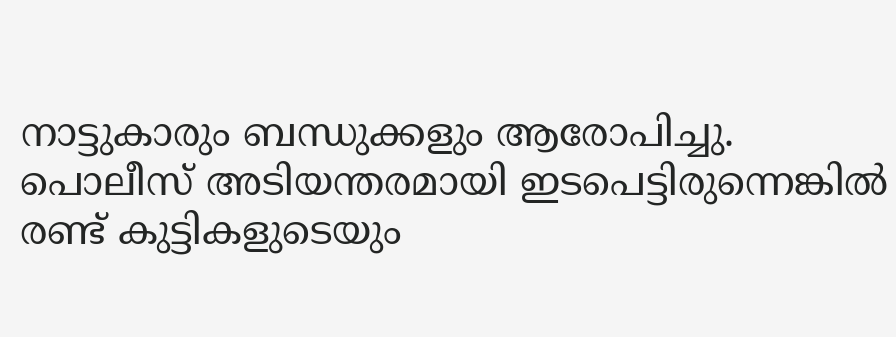നാട്ടുകാരും ബന്ധുക്കളും ആരോപിച്ചു. പൊലീസ് അടിയന്തരമായി ഇടപെട്ടിരുന്നെങ്കില്‍ രണ്ട് കുട്ടികളുടെയും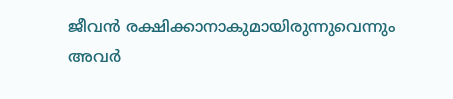ജീവൻ രക്ഷിക്കാനാകുമായിരുന്നുവെന്നും അവർ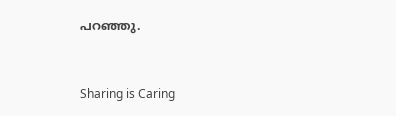പറഞ്ഞു.



Sharing is Caring